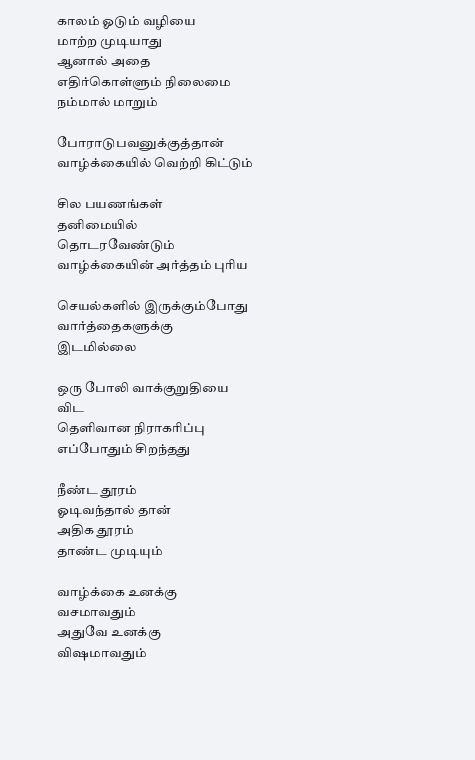காலம் ஓடும் வழியை
மாற்ற முடியாது
ஆனால் அதை
எதிர்கொள்ளும் நிலைமை
நம்மால் மாறும்

போராடுபவனுக்குத்தான்
வாழ்க்கையில் வெற்றி கிட்டும்

சில பயணங்கள்
தனிமையில் தொடரவேண்டும்
வாழ்க்கையின் அர்த்தம் புரிய

செயல்களில் இருக்கும்போது
வார்த்தைகளுக்கு இடமில்லை

ஒரு போலி வாக்குறுதியை விட
தெளிவான நிராகரிப்பு
எப்போதும் சிறந்தது

நீண்ட தூரம்
ஓடிவந்தால் தான்
அதிக தூரம்
தாண்ட முடியும்

வாழ்க்கை உனக்கு வசமாவதும்
அதுவே உனக்கு விஷமாவதும்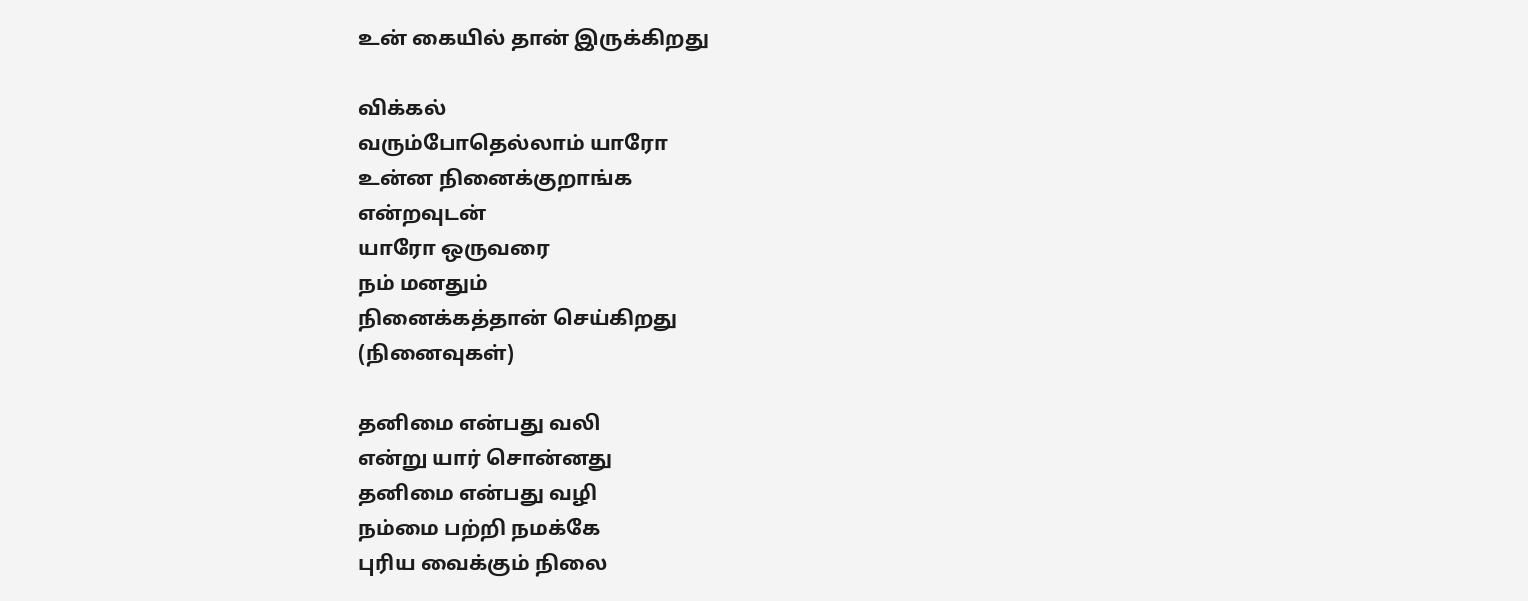உன் கையில் தான் இருக்கிறது

விக்கல்
வரும்போதெல்லாம் யாரோ
உன்ன நினைக்குறாங்க
என்றவுடன்
யாரோ ஒருவரை
நம் மனதும்
நினைக்கத்தான் செய்கிறது
(நினைவுகள்)

தனிமை என்பது வலி
என்று யார் சொன்னது
தனிமை என்பது வழி
நம்மை பற்றி நமக்கே
புரிய வைக்கும் நிலை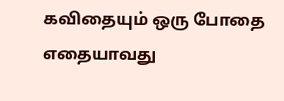கவிதையும் ஒரு போதை
எதையாவது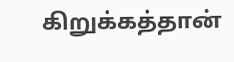கிறுக்கத்தான்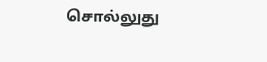சொல்லுது